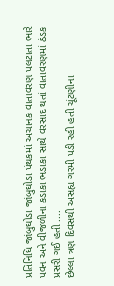પ્રતિનિધિ જાંબુઘોડા જાંબુઘોડા પંથકમાં અચાનક વાતાવરણ પલટાતા ભારે પવન અને વીજળીના કડાકા ભડાકા સાથે વરસાદ થતાં વાતાવરણમાં ઠંડક પ્રસરી ગઈ હતી ....
છેલ્લા ત્રણ દિવસથી અસહ્ય ગરમી પડી રહી હતી ચૂંટણીના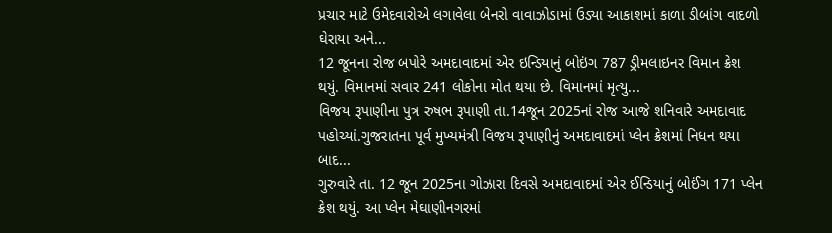પ્રચાર માટે ઉમેદવારોએ લગાવેલા બેનરો વાવાઝોડામાં ઉડ્યા આકાશમાં કાળા ડીબાંગ વાદળો ઘેરાયા અને...
12 જૂનના રોજ બપોરે અમદાવાદમાં એર ઇન્ડિયાનું બોઇંગ 787 ડ્રીમલાઇનર વિમાન ક્રેશ થયું. વિમાનમાં સવાર 241 લોકોના મોત થયા છે. વિમાનમાં મૃત્યુ...
વિજય રૂપાણીના પુત્ર રુષભ રૂપાણી તા.14જૂન 2025નાં રોજ આજે શનિવારે અમદાવાદ પહોચ્યાં.ગુજરાતના પૂર્વ મુખ્યમંત્રી વિજય રૂપાણીનું અમદાવાદમાં પ્લેન ક્રેશમાં નિધન થયા બાદ...
ગુરુવારે તા. 12 જૂન 2025ના ગોઝારા દિવસે અમદાવાદમાં એર ઈન્ડિયાનું બોઈંગ 171 પ્લેન ક્રેશ થયું. આ પ્લેન મેઘાણીનગરમાં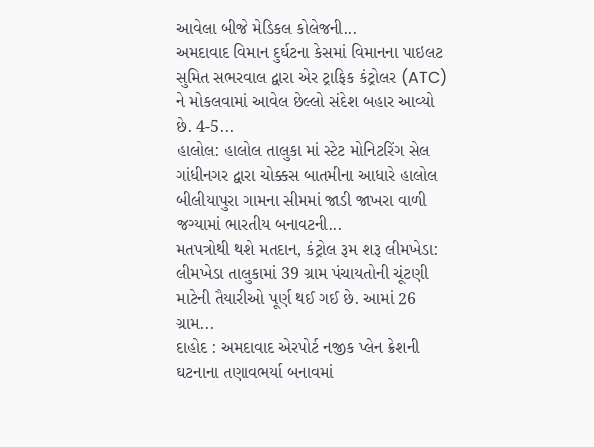આવેલા બીજે મેડિકલ કોલેજની...
અમદાવાદ વિમાન દુર્ઘટના કેસમાં વિમાનના પાઇલટ સુમિત સભરવાલ દ્વારા એર ટ્રાફિક કંટ્રોલર (ATC) ને મોકલવામાં આવેલ છેલ્લો સંદેશ બહાર આવ્યો છે. 4-5...
હાલોલ: હાલોલ તાલુકા માં સ્ટેટ મોનિટરિંગ સેલ ગાંધીનગર દ્વારા ચોક્કસ બાતમીના આધારે હાલોલ બીલીયાપુરા ગામના સીમમાં જાડી જાખરા વાળી જગ્યામાં ભારતીય બનાવટની...
મતપત્રોથી થશે મતદાન, કંટ્રોલ રૂમ શરૂ લીમખેડા: લીમખેડા તાલુકામાં 39 ગ્રામ પંચાયતોની ચૂંટણી માટેની તૈયારીઓ પૂર્ણ થઈ ગઈ છે. આમાં 26 ગ્રામ...
દાહોદ : અમદાવાદ એરપોર્ટ નજીક પ્લેન ક્રેશની ઘટનાના તણાવભર્યા બનાવમાં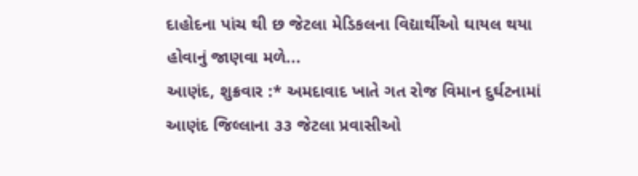દાહોદના પાંચ થી છ જેટલા મેડિકલના વિદ્યાર્થીઓ ઘાયલ થયા હોવાનું જાણવા મળે...
આણંદ, શુક્રવાર :* અમદાવાદ ખાતે ગત રોજ વિમાન દુર્ઘટનામાં આણંદ જિલ્લાના ૩૩ જેટલા પ્રવાસીઓ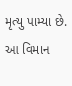મૃત્યુ પામ્યા છે. આ વિમાન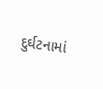દુર્ઘટનામાં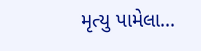મૃત્યુ પામેલા...